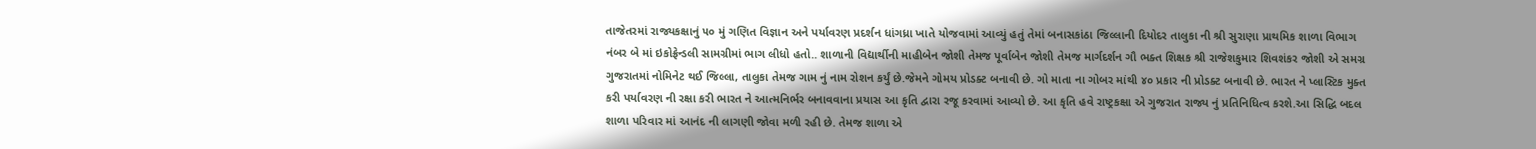તાજેતરમાં રાજ્યકક્ષાનું ૫૦ મું ગણિત વિજ્ઞાન અને પર્યાવરણ પ્રદર્શન ધાંગધ્રા ખાતે યોજવામાં આવ્યું હતું તેમાં બનાસકાંઠા જિલ્લાની દિયોદર તાલુકા ની શ્રી સુરાણા પ્રાથમિક શાળા વિભાગ નંબર બે માં ઇકોફ્રેન્ડલી સામગ્રીમાં ભાગ લીધો હતો.. શાળાની વિદ્યાર્થીની માહીબેન જોશી તેમજ પૂર્વાબેન જોશી તેમજ માર્ગદર્શન ગૌ ભક્ત શિક્ષક શ્રી રાજેશકુમાર શિવશંકર જોશી એ સમગ્ર ગુજરાતમાં નોમિનેટ થઈ જિલ્લા, તાલુકા તેમજ ગામ નું નામ રોશન કર્યું છે.જેમને ગોમય પ્રોડક્ટ બનાવી છે. ગો માતા ના ગોબર માંથી ૪૦ પ્રકાર ની પ્રોડક્ટ બનાવી છે. ભારત ને પ્લાસ્ટિક મુક્ત કરી પર્યાવરણ ની રક્ષા કરી ભારત ને આત્મનિર્ભર બનાવવાના પ્રયાસ આ કૃતિ દ્વારા રજૂ કરવામાં આવ્યો છે. આ કૃતિ હવે રાષ્ટ્રકક્ષા એ ગુજરાત રાજ્ય નું પ્રતિનિધિત્વ કરશે.આ સિદ્ધિ બદલ શાળા પરિવાર માં આનંદ ની લાગણી જોવા મળી રહી છે. તેમજ શાળા એ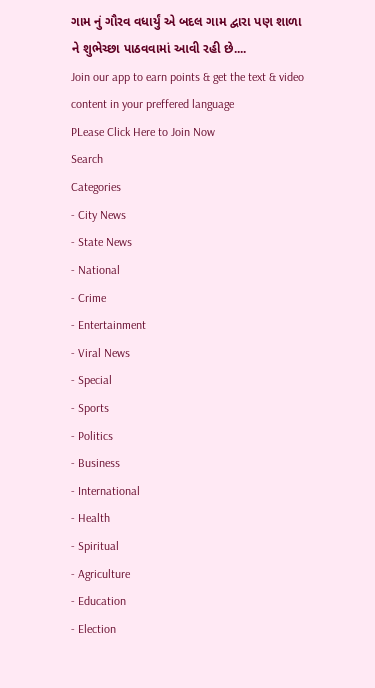ગામ નું ગૌરવ વધાર્યું એ બદલ ગામ દ્વારા પણ શાળા ને શુભેચ્છા પાઠવવામાં આવી રહી છે....
Join our app to earn points & get the text & video content in your preffered language
PLease Click Here to Join Now
Search
Categories
- City News
- State News
- National
- Crime
- Entertainment
- Viral News
- Special
- Sports
- Politics
- Business
- International
- Health
- Spiritual
- Agriculture
- Education
- Election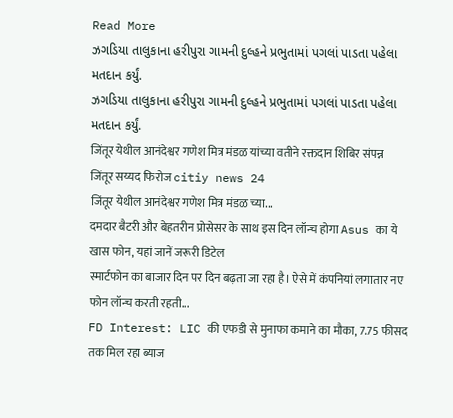Read More
ઝગડિયા તાલુકાના હરીપુરા ગામની દુલ્હને પ્રભુતામાં પગલાં પાડતા પહેલા મતદાન કર્યું.
ઝગડિયા તાલુકાના હરીપુરા ગામની દુલ્હને પ્રભુતામાં પગલાં પાડતા પહેલા મતદાન કર્યું.
जिंतूर येथील आनंदेश्वर गणेश मित्र मंडळ यांच्या वतीने रक्तदान शिबिर संपन्न
जिंतूर सय्यद फिरोज citiy news 24
जिंतूर येथील आनंदेश्वर गणेश मित्र मंडळ च्या...
दमदार बैटरी और बेहतरीन प्रोसेसर के साथ इस दिन लॉन्च होगा Asus का ये खास फोन, यहां जानें जरूरी डिटेल
स्मार्टफोन का बाजार दिन पर दिन बढ़ता जा रहा है। ऐसे में कंपनियां लगातार नए फोन लॉन्च करती रहती...
FD Interest: LIC की एफडी से मुनाफा कमाने का मौका, 7.75 फीसद तक मिल रहा ब्याज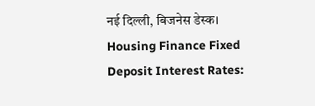नई दिल्ली, बिजनेस डेस्क। Housing Finance Fixed Deposit Interest Rates: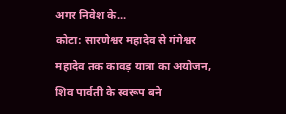अगर निवेश के...
कोटा: सारणेश्वर महादेव से गंगेश्वर महादेव तक कावड़ यात्रा का अयोजन, शिव पार्वती के स्वरूप बने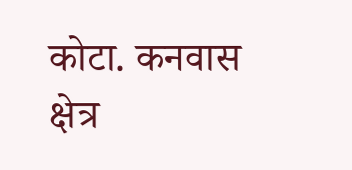कोटा. कनवास क्षेत्र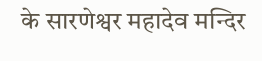के सारणेश्वर महादेव मन्दिर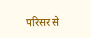परिसर से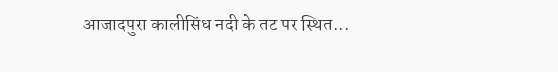आजादपुरा कालीसिंध नदी के तट पर स्थित...